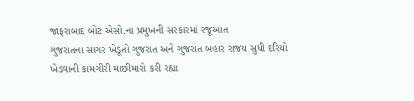જાફરાબાદ બોટ એસો.ના પ્રમુખની સરકારમાં રજૂઆત
ગુજરાતના સાગર ખેડૂતો ગુજરાત અને ગુજરાત બહાર રાજય સુધી દરિયો ખેડવાની કામગીરી માછીમારો કરી રહ્યા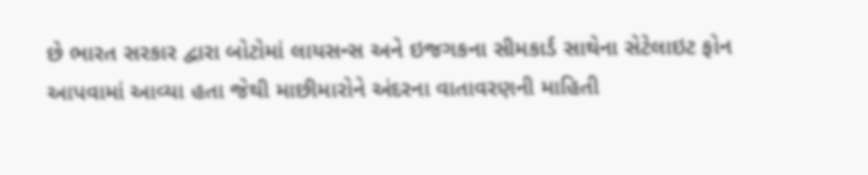છે ભારત સરકાર દ્વારા બોટોમાં લાયસન્સ અને ઇજગકના સીમકાર્ડ સાથેના સેટેલાઇટ ફોન આપવામાં આવ્યા હતા જેથી માછીમારોને અંદરના વાતાવરણની માહિતી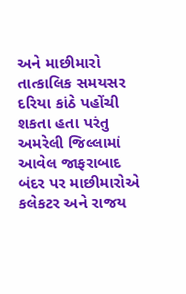અને માછીમારો તાત્કાલિક સમયસર દરિયા કાંઠે પહોંચી શકતા હતા પરંતુ અમરેલી જિલ્લામાં આવેલ જાફરાબાદ બંદર પર માછીમારોએ કલેકટર અને રાજય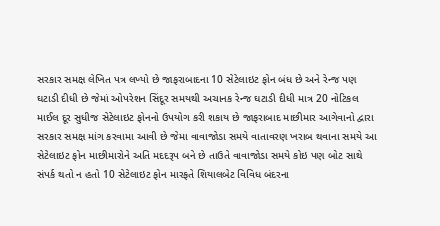સરકાર સમક્ષ લેખિત પત્ર લખ્યો છે જાફરાબાદના 10 સેટેલાઇટ ફોન બંધ છે અને રેન્જ પણ ઘટાડી દીધી છે જેમાં ઓપરેશન સિંદૂર સમયથી અચાનક રેન્જ ઘટાડી દીધી માત્ર 20 નોટિકલ માઈલ દૂર સુધીજ સેટેલાઇટ ફોનનો ઉપયોગ કરી શકાય છે જાફરાબાદ માછીમાર આગેવાનો દ્વારા સરકાર સમક્ષ માંગ કરવામા આવી છે જેમા વાવાજોડા સમયે વાતાવરણ ખરાબ થવાના સમયે આ સેટેલાઇટ ફોન માછીમારોને અતિ મદદરૂપ બને છે તાઉતે વાવાજોડા સમયે કોઇ પણ બોટ સાથે સંપર્ક થતો ન હતો 10 સેટેલાઇટ ફોન મારફતે શિયાલબેટ વિવિધ બંદરના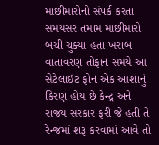માછીમારોનો સંપર્ક કરતા સમયસર તમામ માછીમારો બચી ચુક્યા હતા ખરાબ વાતાવરણ તોફાન સમયે આ સેટેલાઇટ ફોન એક આશાનું કિરણ હોય છે કેન્દ્ર અને રાજય સરકાર ફરી જે હતી તે રેન્જમાં શરૂ કરવામાં આવે તો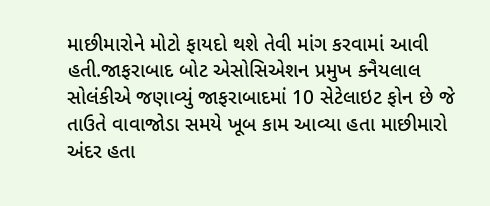માછીમારોને મોટો ફાયદો થશે તેવી માંગ કરવામાં આવી હતી.જાફરાબાદ બોટ એસોસિએશન પ્રમુખ કનૈયલાલ સોલંકીએ જણાવ્યું જાફરાબાદમાં 10 સેટેલાઇટ ફોન છે જે તાઉતે વાવાજોડા સમયે ખૂબ કામ આવ્યા હતા માછીમારો અંદર હતા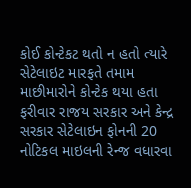કોઈ કોન્ટેકટ થતો ન હતો ત્યારે સેટેલાઇટ મારફતે તમામ માછીમારોને કોન્ટેક થયા હતા ફરીવાર રાજય સરકાર અને કેન્દ્ર સરકાર સેટેલાઇન ફોનની 20 નોટિકલ માઇલની રેન્જ વધારવા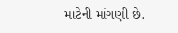માટેની માંગણી છે.